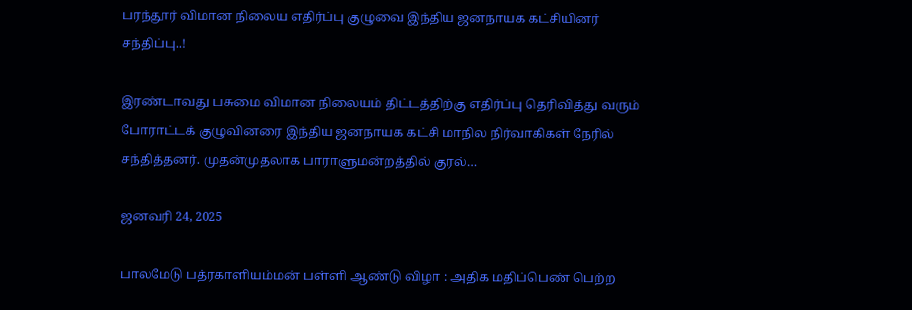பரந்தூர் விமான நிலைய எதிர்ப்பு குழுவை இந்திய ஜனநாயக கட்சியினர் சந்திப்பு..!

இரண்டாவது பசுமை விமான நிலையம் திட்டத்திற்கு எதிர்ப்பு தெரிவித்து வரும் போராட்டக் குழுவினரை இந்திய ஜனநாயக கட்சி மாநில நிர்வாகிகள் நேரில் சந்தித்தனர். முதன்முதலாக பாராளுமன்றத்தில் குரல்…

ஜனவரி 24, 2025

பாலமேடு பத்ரகாளியம்மன் பள்ளி ஆண்டு விழா : அதிக மதிப்பெண் பெற்ற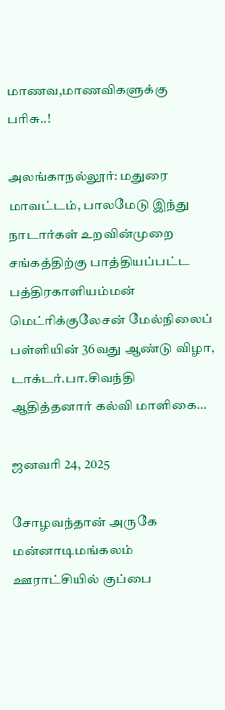மாணவ,மாணவிகளுக்கு பரிசு..!

அலங்காநல்லூர்: மதுரை மாவட்டம், பாலமேடு இந்து நாடார்கள் உறவின்முறை சங்கத்திற்கு பாத்தியப்பட்ட பத்திரகாளியம்மன் மெட்ரிக்குலேசன் மேல்நிலைப் பள்ளியின் 36வது ஆண்டு விழா, டாக்டர்.பா.சிவந்தி ஆதித்தனார் கல்வி மாளிகை…

ஜனவரி 24, 2025

சோழவந்தான் அருகே மன்னாடிமங்கலம் ஊராட்சியில் குப்பை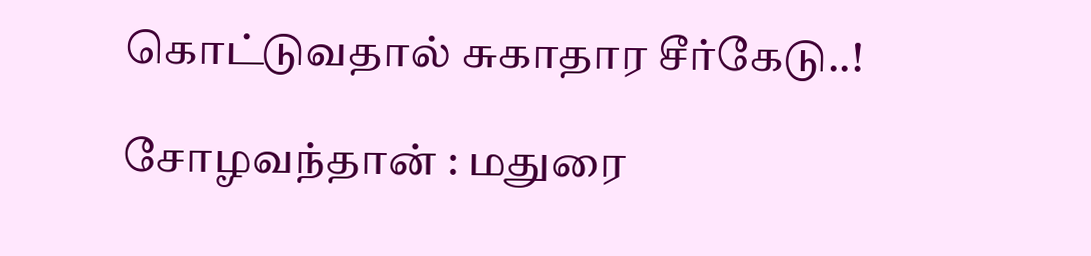கொட்டுவதால் சுகாதார சீர்கேடு..!

சோழவந்தான் : மதுரை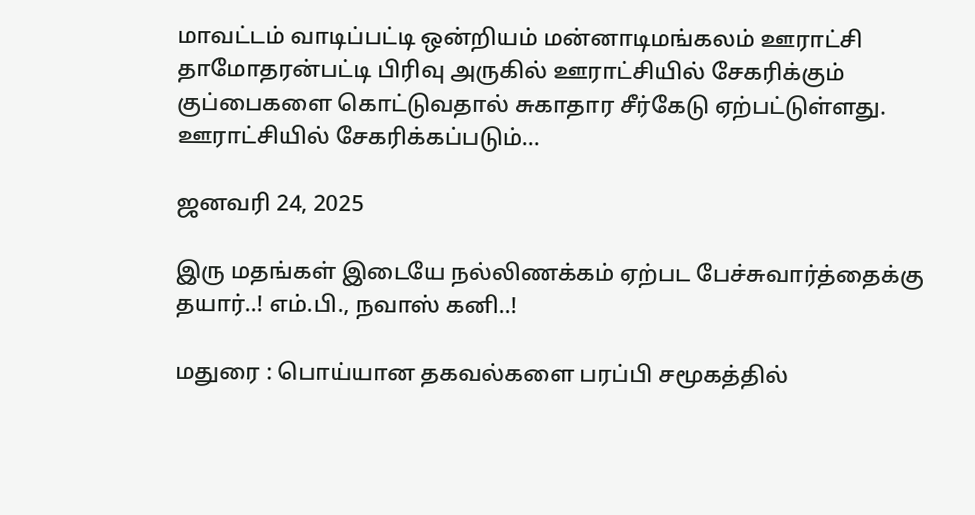மாவட்டம் வாடிப்பட்டி ஒன்றியம் மன்னாடிமங்கலம் ஊராட்சி தாமோதரன்பட்டி பிரிவு அருகில் ஊராட்சியில் சேகரிக்கும் குப்பைகளை கொட்டுவதால் சுகாதார சீர்கேடு ஏற்பட்டுள்ளது. ஊராட்சியில் சேகரிக்கப்படும்…

ஜனவரி 24, 2025

இரு மதங்கள் இடையே நல்லிணக்கம் ஏற்பட பேச்சுவார்த்தைக்கு தயார்..! எம்.பி., நவாஸ் கனி..!

மதுரை : பொய்யான தகவல்களை பரப்பி சமூகத்தில்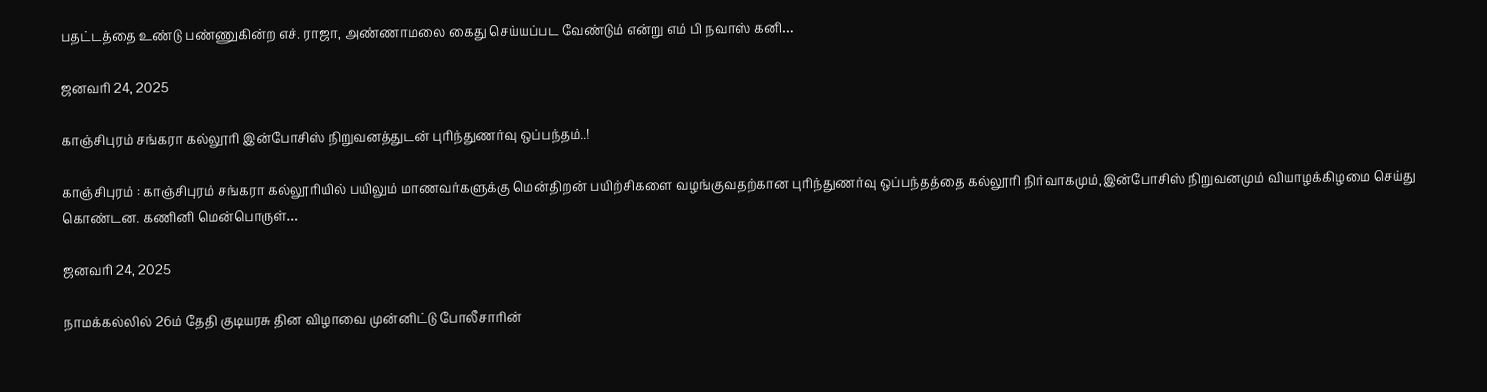பதட்டத்தை உண்டு பண்ணுகின்ற எச். ராஜா, அண்ணாமலை கைது செய்யப்பட வேண்டும் என்று எம் பி நவாஸ் கனி…

ஜனவரி 24, 2025

காஞ்சிபுரம் சங்கரா கல்லூரி இன்போசிஸ் நிறுவனத்துடன் புரிந்துணர்வு ஒப்பந்தம்..!

காஞ்சிபுரம் : காஞ்சிபுரம் சங்கரா கல்லூரியில் பயிலும் மாணவர்களுக்கு மென்திறன் பயிற்சிகளை வழங்குவதற்கான புரிந்துணர்வு ஒப்பந்தத்தை கல்லூரி நிர்வாகமும்,இன்போசிஸ் நிறுவனமும் வியாழக்கிழமை செய்து கொண்டன. கணினி மென்பொருள்…

ஜனவரி 24, 2025

நாமக்கல்லில் 26ம் தேதி குடியரசு தின விழாவை முன்னிட்டு போலீசாரின்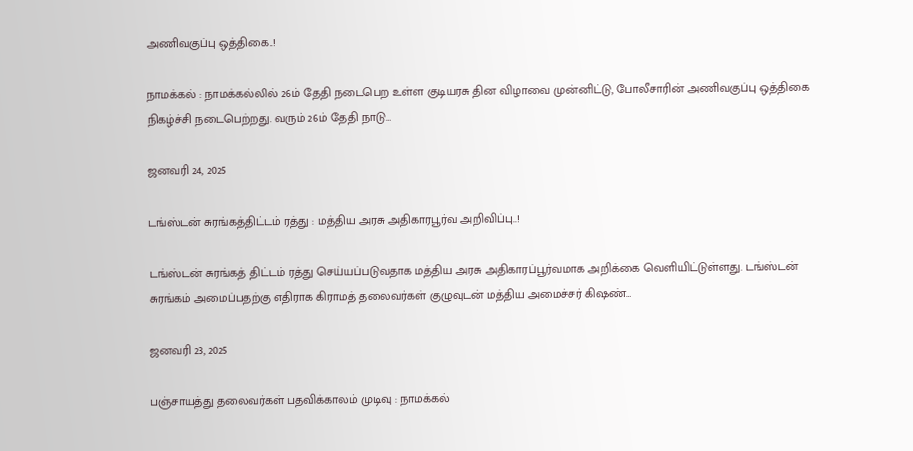அணிவகுப்பு ஒத்திகை..!

நாமக்கல் : நாமக்கல்லில் 26ம் தேதி நடைபெற உள்ள குடியரசு தின விழாவை முன்னிட்டு, போலீசாரின் அணிவகுப்பு ஒத்திகை நிகழ்ச்சி நடைபெற்றது. வரும் 26ம் தேதி நாடு…

ஜனவரி 24, 2025

டங்ஸ்டன் சுரங்கத்திட்டம் ரத்து : மத்திய அரசு அதிகாரபூர்வ அறிவிப்பு..!

டங்ஸ்டன் சுரங்கத் திட்டம் ரத்து செய்யப்படுவதாக மத்திய அரசு அதிகாரப்பூர்வமாக அறிக்கை வெளியிட்டுள்ளது. டங்ஸ்டன் சுரங்கம் அமைப்பதற்கு எதிராக கிராமத் தலைவர்கள் குழுவுடன் மத்திய அமைச்சர் கிஷண்…

ஜனவரி 23, 2025

பஞ்சாயத்து தலைவர்கள் பதவிக்காலம் முடிவு : நாமக்கல்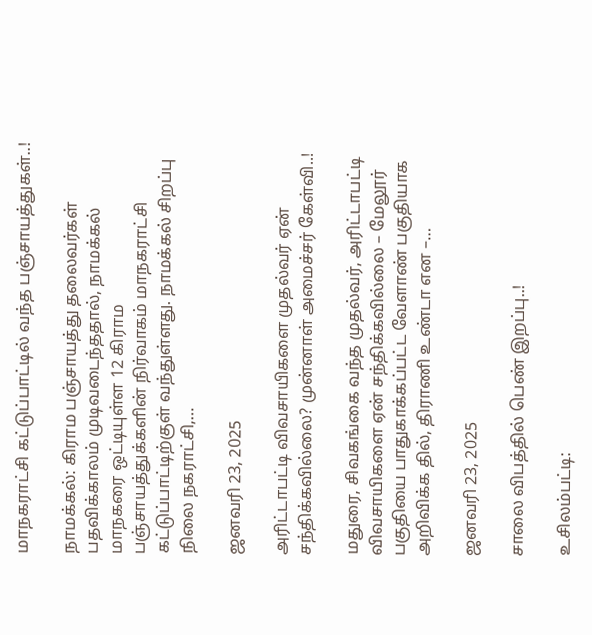மாநகராட்சி கட்டுப்பாட்டில் வந்த பஞ்சாயத்துகள்..!

நாமக்கல்: கிராம பஞ்சாயத்து தலைவர்கள் பதவிக்காலம் முடிவடைந்ததால், நாமக்கல் மாநகரை ஒட்டியுள்ள 12 கிராம பஞ்சாயத்துக்களின் நிர்வாகம் மாநகராட்சி கட்டுப்பாட்டிற்குள் வந்துள்ளது. நாமக்கல் சிறப்பு நிலை நகராட்சி,…

ஜனவரி 23, 2025

அரிட்டாபட்டி விவசாயிகளை முதல்வர் ஏன் சந்திக்கவில்லை? முன்னாள் அமைச்சர் கேள்வி..!

மதுரை, சிவகங்கை வந்த முதல்வர், அரிட்டாபட்டி விவசாயிகளை ஏன் சந்திக்கவில்லை – மேலூர் பகுதியை பாதுகாக்கப்பட்ட வேளாண் பகுதியாக அறிவிக்க தில், திராணி உண்டா என –…

ஜனவரி 23, 2025

சாலை விபத்தில் பெண் இறப்பு..!

உசிலம்பட்டி: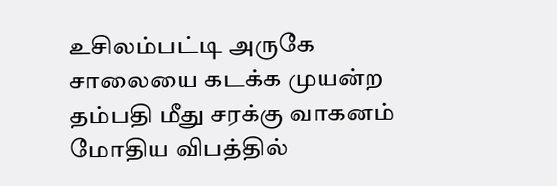உசிலம்பட்டி அருகே சாலையை கடக்க முயன்ற தம்பதி மீது சரக்கு வாகனம் மோதிய விபத்தில்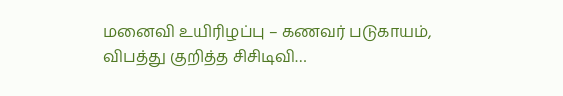மனைவி உயிரிழப்பு – கணவர் படுகாயம், விபத்து குறித்த சிசிடிவி…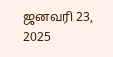ஜனவரி 23, 2025